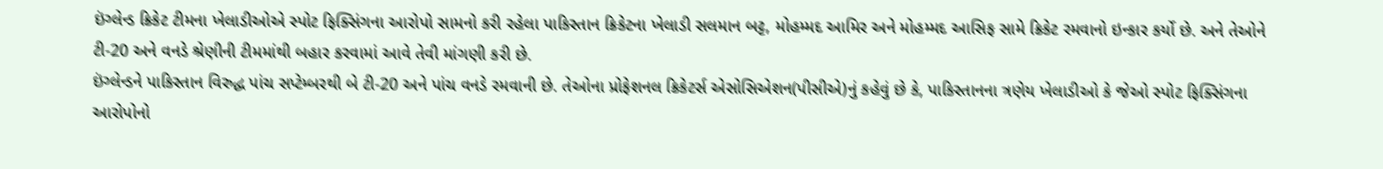ઇંગ્લેન્ડ ક્રિકેટ ટીમના ખેલાડીઓએ સ્પોટ ફિક્સિંગના આરોપો સામનો કરી રહેલા પાકિસ્તાન ક્રિકેટના ખેલાડી સલમાન બટ્ટ, મોહમ્મદ આમિર અને મોહમ્મદ આસિફ સામે ક્રિકેટ રમવાનો ઇન્કાર કર્યો છે. અને તેઓને ટી-20 અને વનડે શ્રેણીની ટીમમાંથી બહાર કરવામાં આવે તેવી માંગણી કરી છે.
ઇંગ્લેન્ડને પાકિસ્તાન વિરુદ્ધ પાંચ સપ્ટેમ્બરથી બે ટી-20 અને પાંચ વનડે રમવાની છે. તેઓના પ્રોફેશનલ ક્રિકેટર્સ એસોસિએશન(પીસીએ)નું કહેવું છે કે, પાકિસ્તાનના ત્રણેય ખેલાડીઓ કે જેઓ સ્પોટ ફિક્સિંગના આરોપોનો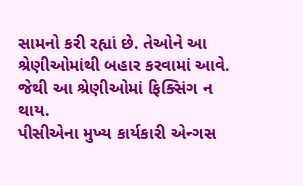સામનો કરી રહ્યાં છે. તેઓને આ શ્રેણીઓમાંથી બહાર કરવામાં આવે. જેથી આ શ્રેણીઓમાં ફિક્સિંગ ન થાય.
પીસીએના મુખ્ય કાર્યકારી એન્ગસ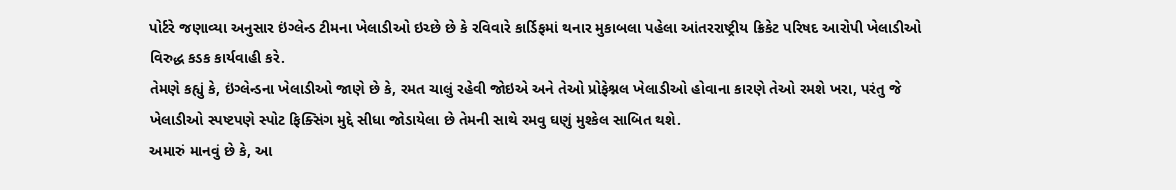પોર્ટરે જણાવ્યા અનુસાર ઇંગ્લેન્ડ ટીમના ખેલાડીઓ ઇચ્છે છે કે રવિવારે કાર્ડિફમાં થનાર મુકાબલા પહેલા આંતરરાષ્ટ્રીય ક્રિકેટ પરિષદ આરોપી ખેલાડીઓ વિરુદ્ધ કડક કાર્યવાહી કરે.
તેમણે કહ્યું કે, ઇંગ્લેન્ડના ખેલાડીઓ જાણે છે કે, રમત ચાલું રહેવી જોઇએ અને તેઓ પ્રોફેશ્નલ ખેલાડીઓ હોવાના કારણે તેઓ રમશે ખરા, પરંતુ જે ખેલાડીઓ સ્પષ્ટપણે સ્પોટ ફિક્સિંગ મુદ્દે સીધા જોડાયેલા છે તેમની સાથે રમવુ ઘણું મુશ્કેલ સાબિત થશે.
અમારું માનવું છે કે, આ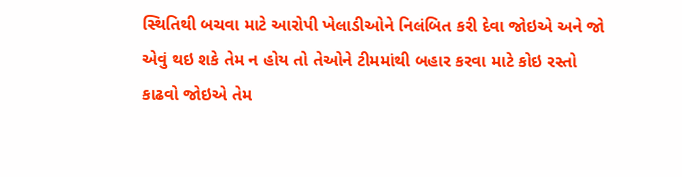સ્થિતિથી બચવા માટે આરોપી ખેલાડીઓને નિલંબિત કરી દેવા જોઇએ અને જો એવું થઇ શકે તેમ ન હોય તો તેઓને ટીમમાંથી બહાર કરવા માટે કોઇ રસ્તો કાઢવો જોઇએ તેમ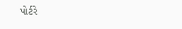પોર્ટરે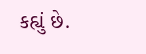કહ્યું છે.